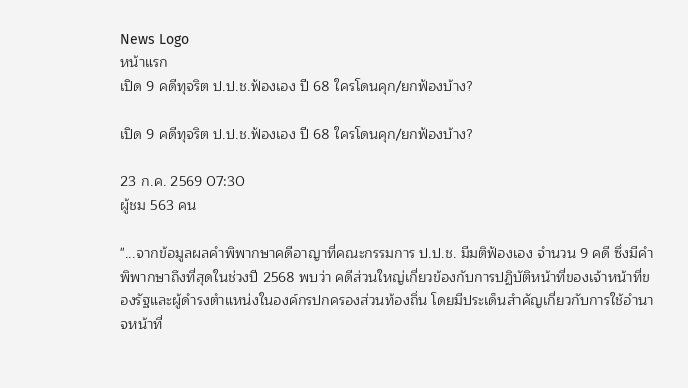News Logo
หน้าแรก
เปิด 9 คดีทุจริต ป.ป.ช.ฟ้องเอง ปี 68 ใครโดนคุก/ยกฟ้องบ้าง?

เปิด 9 คดีทุจริต ป.ป.ช.ฟ้องเอง ปี 68 ใครโดนคุก/ยกฟ้องบ้าง?

23 ก.ค. 2569 07:30
ผู้ชม 563 คน

"...จากข้อมูลผลคำพิพากษาคดีอาญาที่คณะกรรมการ ป.ป.ช. มีมติฟ้องเอง จำนวน 9 คดี ซึ่งมีคำพิพากษาถึงที่สุดในช่วงปี 2568 พบว่า คดีส่วนใหญ่เกี่ยวข้องกับการปฏิบัติหน้าที่ของเจ้าหน้าที่ของรัฐและผู้ดำรงตำแหน่งในองค์กรปกครองส่วนท้องถิ่น โดยมีประเด็นสำคัญเกี่ยวกับการใช้อำนาจหน้าที่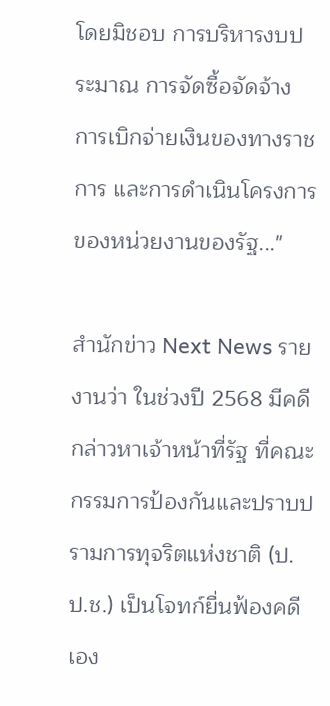โดยมิชอบ การบริหารงบประมาณ การจัดซื้อจัดจ้าง การเบิกจ่ายเงินของทางราชการ และการดำเนินโครงการของหน่วยงานของรัฐ..."

สำนักข่าว Next News รายงานว่า ในช่วงปี 2568 มีคดีกล่าวหาเจ้าหน้าที่รัฐ ที่คณะกรรมการป้องกันและปราบปรามการทุจริตแห่งชาติ (ป.ป.ช.) เป็นโจทก์ยื่นฟ้องคดีเอง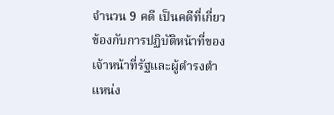จำนวน 9 คดี เป็นคดีที่เกี่ยวข้องกับการปฏิบัติหน้าที่ของเจ้าหน้าที่รัฐและผู้ดำรงตำแหน่ง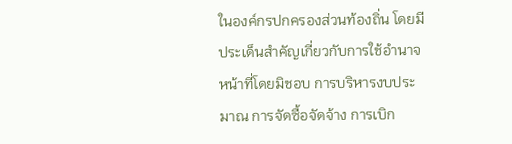ในองค์กรปกครองส่วนท้องถิ่น โดยมีประเด็นสำคัญเกี่ยวกับการใช้อำนาจหน้าที่โดยมิชอบ การบริหารงบประมาณ การจัดซื้อจัดจ้าง การเบิก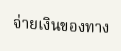จ่ายเงินของทาง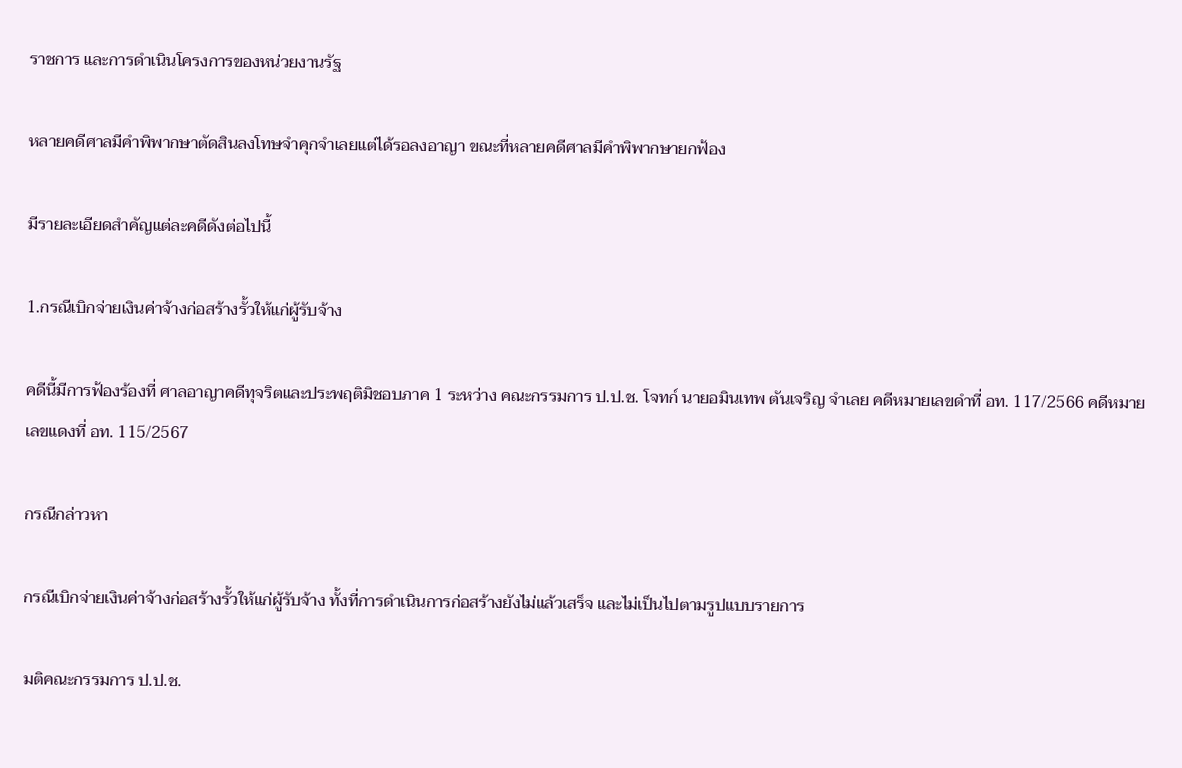ราชการ และการดำเนินโครงการของหน่วยงานรัฐ

หลายคดีศาลมีคำพิพากษาตัดสินลงโทษจำคุกจำเลยแต่ได้รอลงอาญา ขณะที่หลายคดีศาลมีคำพิพากษายกฟ้อง

มีรายละเอียดสำคัญแต่ละคดีดังต่อไปนี้

1.กรณีเบิกจ่ายเงินค่าจ้างก่อสร้างรั้วให้แก่ผู้รับจ้าง

คดีนี้มีการฟ้องร้องที่ ศาลอาญาคดีทุจริตและประพฤติมิชอบภาค 1 ระหว่าง คณะกรรมการ ป.ป.ช. โจทก์ นายอมินเทพ ตันเจริญ จำเลย คดีหมายเลขดำที่ อท. 117/2566 คดีหมายเลขแดงที่ อท. 115/2567

กรณีกล่าวหา

กรณีเบิกจ่ายเงินค่าจ้างก่อสร้างรั้วให้แก่ผู้รับจ้าง ทั้งที่การดำเนินการก่อสร้างยังไม่แล้วเสร็จ และไม่เป็นไปตามรูปแบบรายการ

มติคณะกรรมการ ป.ป.ช.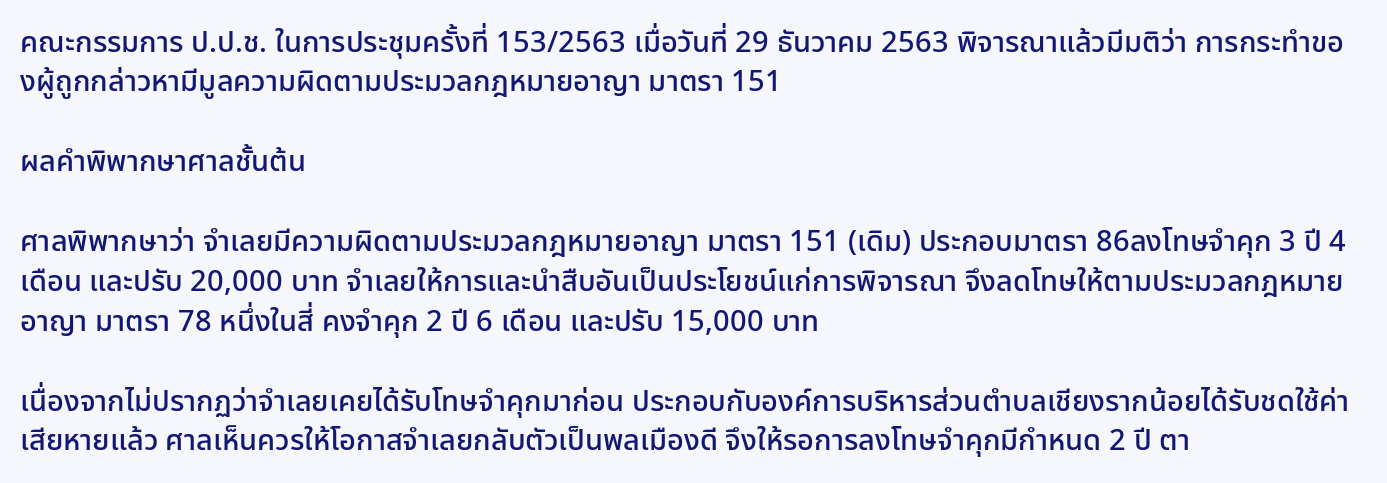คณะกรรมการ ป.ป.ช. ในการประชุมครั้งที่ 153/2563 เมื่อวันที่ 29 ธันวาคม 2563 พิจารณาแล้วมีมติว่า การกระทำของผู้ถูกกล่าวหามีมูลความผิดตามประมวลกฎหมายอาญา มาตรา 151

ผลคำพิพากษาศาลชั้นต้น

ศาลพิพากษาว่า จำเลยมีความผิดตามประมวลกฎหมายอาญา มาตรา 151 (เดิม) ประกอบมาตรา 86ลงโทษจำคุก 3 ปี 4 เดือน และปรับ 20,000 บาท จำเลยให้การและนำสืบอันเป็นประโยชน์แก่การพิจารณา จึงลดโทษให้ตามประมวลกฎหมายอาญา มาตรา 78 หนึ่งในสี่ คงจำคุก 2 ปี 6 เดือน และปรับ 15,000 บาท

เนื่องจากไม่ปรากฏว่าจำเลยเคยได้รับโทษจำคุกมาก่อน ประกอบกับองค์การบริหารส่วนตำบลเชียงรากน้อยได้รับชดใช้ค่าเสียหายแล้ว ศาลเห็นควรให้โอกาสจำเลยกลับตัวเป็นพลเมืองดี จึงให้รอการลงโทษจำคุกมีกำหนด 2 ปี ตา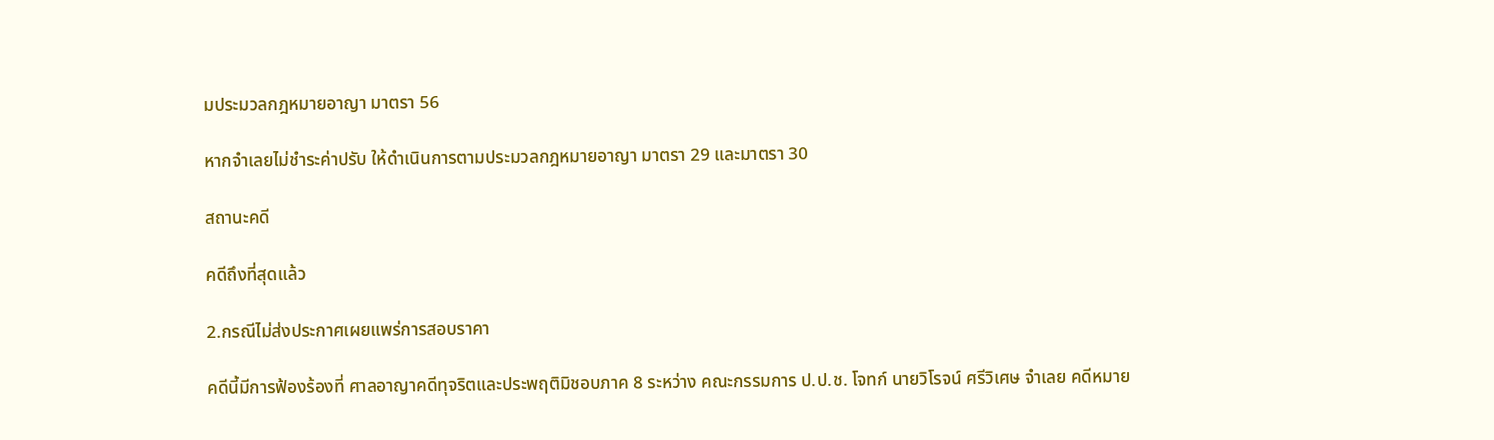มประมวลกฎหมายอาญา มาตรา 56

หากจำเลยไม่ชำระค่าปรับ ให้ดำเนินการตามประมวลกฎหมายอาญา มาตรา 29 และมาตรา 30

สถานะคดี

คดีถึงที่สุดแล้ว

2.กรณีไม่ส่งประกาศเผยแพร่การสอบราคา

คดีนี้มีการฟ้องร้องที่ ศาลอาญาคดีทุจริตและประพฤติมิชอบภาค 8 ระหว่าง คณะกรรมการ ป.ป.ช. โจทก์ นายวิโรจน์ ศรีวิเศษ จำเลย คดีหมาย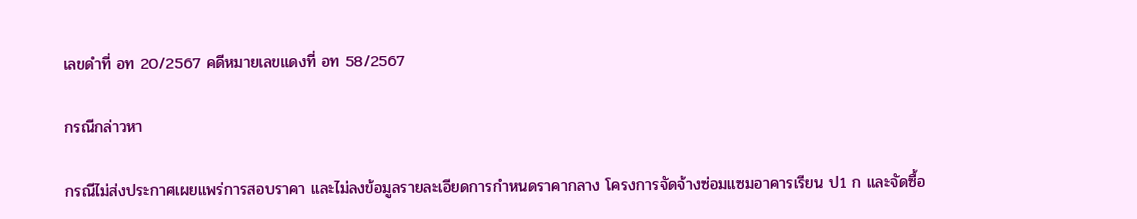เลขดำที่ อท 20/2567 คดีหมายเลขแดงที่ อท 58/2567

กรณีกล่าวหา

กรณีไม่ส่งประกาศเผยแพร่การสอบราคา และไม่ลงข้อมูลรายละเอียดการกำหนดราคากลาง โครงการจัดจ้างซ่อมแซมอาคารเรียน ป1 ก และจัดซื้อ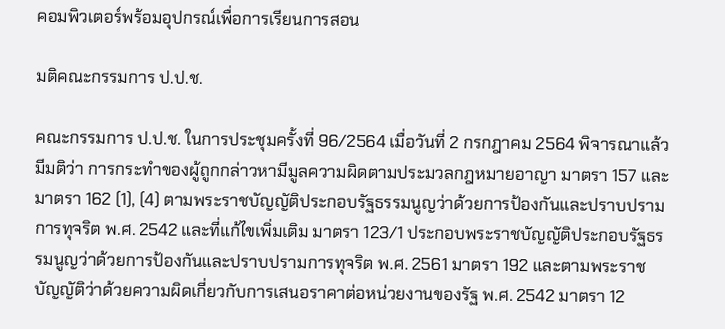คอมพิวเตอร์พร้อมอุปกรณ์เพื่อการเรียนการสอน

มติคณะกรรมการ ป.ป.ช.

คณะกรรมการ ป.ป.ช. ในการประชุมครั้งที่ 96/2564 เมื่อวันที่ 2 กรกฎาคม 2564 พิจารณาแล้วมีมติว่า การกระทำของผู้ถูกกล่าวหามีมูลความผิดตามประมวลกฎหมายอาญา มาตรา 157 และมาตรา 162 (1), (4) ตามพระราชบัญญัติประกอบรัฐธรรมนูญว่าด้วยการป้องกันและปราบปรามการทุจริต พ.ศ. 2542 และที่แก้ไขเพิ่มเติม มาตรา 123/1 ประกอบพระราชบัญญัติประกอบรัฐธรรมนูญว่าด้วยการป้องกันและปราบปรามการทุจริต พ.ศ. 2561 มาตรา 192 และตามพระราชบัญญัติว่าด้วยความผิดเกี่ยวกับการเสนอราคาต่อหน่วยงานของรัฐ พ.ศ. 2542 มาตรา 12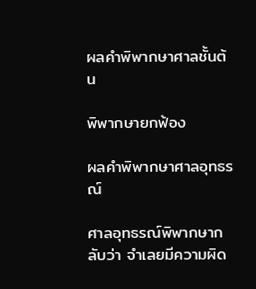ผลคำพิพากษาศาลชั้นต้น

พิพากษายกฟ้อง

ผลคำพิพากษาศาลอุทธรณ์

ศาลอุทธรณ์พิพากษากลับว่า จำเลยมีความผิด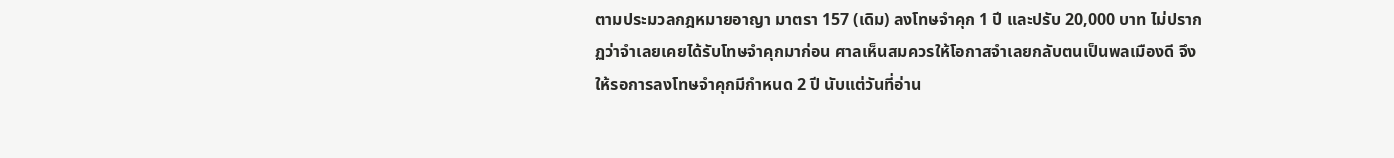ตามประมวลกฎหมายอาญา มาตรา 157 (เดิม) ลงโทษจำคุก 1 ปี และปรับ 20,000 บาท ไม่ปรากฏว่าจำเลยเคยได้รับโทษจำคุกมาก่อน ศาลเห็นสมควรให้โอกาสจำเลยกลับตนเป็นพลเมืองดี จึงให้รอการลงโทษจำคุกมีกำหนด 2 ปี นับแต่วันที่อ่าน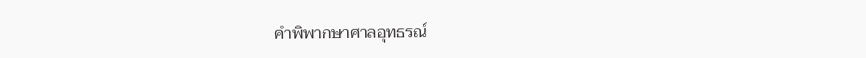คำพิพากษาศาลอุทธรณ์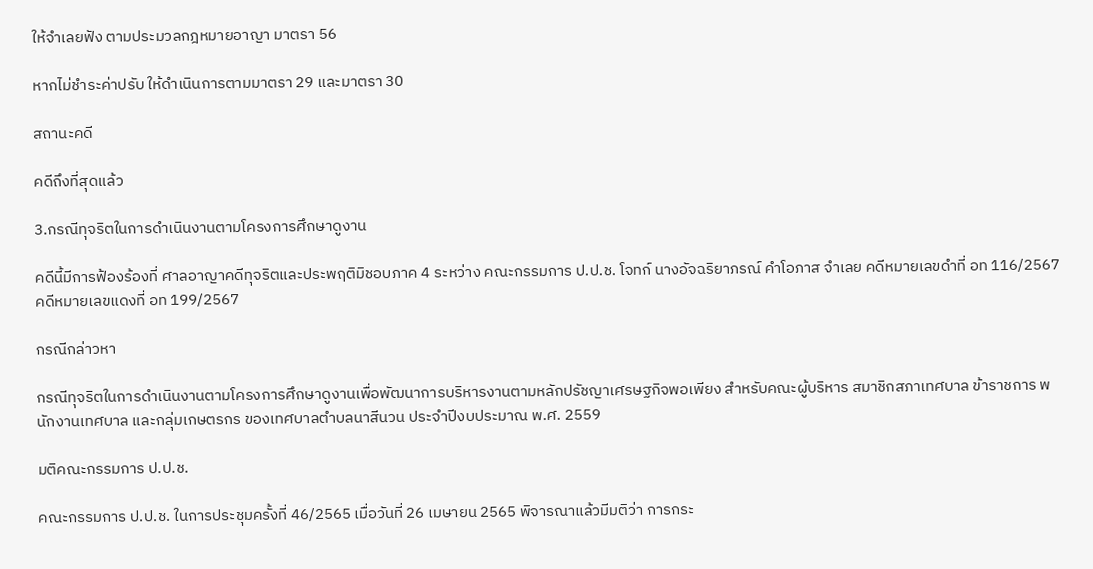ให้จำเลยฟัง ตามประมวลกฎหมายอาญา มาตรา 56

หากไม่ชำระค่าปรับ ให้ดำเนินการตามมาตรา 29 และมาตรา 30

สถานะคดี

คดีถึงที่สุดแล้ว

3.กรณีทุจริตในการดำเนินงานตามโครงการศึกษาดูงาน

คดีนี้มีการฟ้องร้องที่ ศาลอาญาคดีทุจริตและประพฤติมิชอบภาค 4 ระหว่าง คณะกรรมการ ป.ป.ช. โจทก์ นางอัจฉริยาภรณ์ คำโอภาส จำเลย คดีหมายเลขดำที่ อท 116/2567 คดีหมายเลขแดงที่ อท 199/2567

กรณีกล่าวหา

กรณีทุจริตในการดำเนินงานตามโครงการศึกษาดูงานเพื่อพัฒนาการบริหารงานตามหลักปรัชญาเศรษฐกิจพอเพียง สำหรับคณะผู้บริหาร สมาชิกสภาเทศบาล ข้าราชการ พนักงานเทศบาล และกลุ่มเกษตรกร ของเทศบาลตำบลนาสีนวน ประจำปีงบประมาณ พ.ศ. 2559

มติคณะกรรมการ ป.ป.ช.

คณะกรรมการ ป.ป.ช. ในการประชุมครั้งที่ 46/2565 เมื่อวันที่ 26 เมษายน 2565 พิจารณาแล้วมีมติว่า การกระ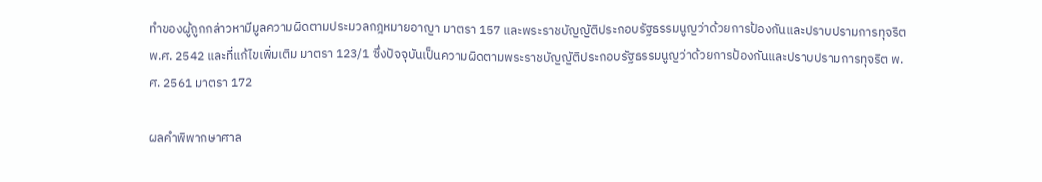ทำของผู้ถูกกล่าวหามีมูลความผิดตามประมวลกฎหมายอาญา มาตรา 157 และพระราชบัญญัติประกอบรัฐธรรมนูญว่าด้วยการป้องกันและปราบปรามการทุจริต พ.ศ. 2542 และที่แก้ไขเพิ่มเติม มาตรา 123/1 ซึ่งปัจจุบันเป็นความผิดตามพระราชบัญญัติประกอบรัฐธรรมนูญว่าด้วยการป้องกันและปราบปรามการทุจริต พ.ศ. 2561 มาตรา 172

ผลคำพิพากษาศาล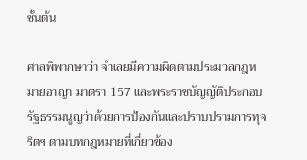ชั้นต้น

ศาลพิพากษาว่า จำเลยมีความผิดตามประมวลกฎหมายอาญา มาตรา 157 และพระราชบัญญัติประกอบรัฐธรรมนูญว่าด้วยการป้องกันและปราบปรามการทุจริตฯ ตามบทกฎหมายที่เกี่ยวข้อง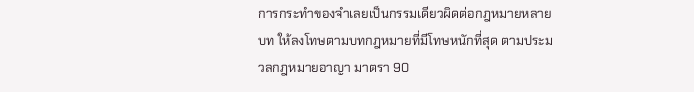การกระทำของจำเลยเป็นกรรมเดียวผิดต่อกฎหมายหลายบท ให้ลงโทษตามบทกฎหมายที่มีโทษหนักที่สุด ตามประมวลกฎหมายอาญา มาตรา 90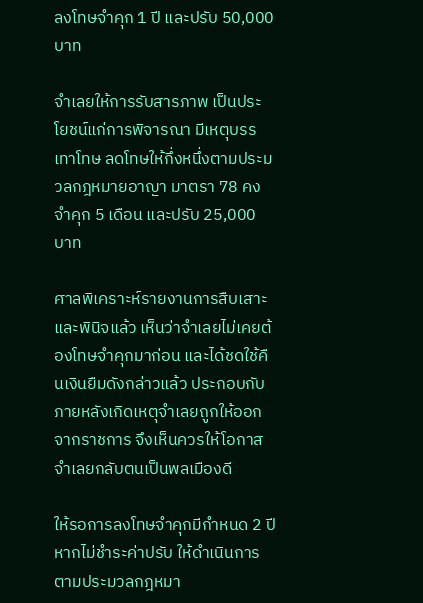ลงโทษจำคุก 1 ปี และปรับ 50,000 บาท

จำเลยให้การรับสารภาพ เป็นประโยชน์แก่การพิจารณา มีเหตุบรรเทาโทษ ลดโทษให้กึ่งหนึ่งตามประมวลกฎหมายอาญา มาตรา 78 คงจำคุก 5 เดือน และปรับ 25,000 บาท

ศาลพิเคราะห์รายงานการสืบเสาะและพินิจแล้ว เห็นว่าจำเลยไม่เคยต้องโทษจำคุกมาก่อน และได้ชดใช้คืนเงินยืมดังกล่าวแล้ว ประกอบกับภายหลังเกิดเหตุจำเลยถูกให้ออกจากราชการ จึงเห็นควรให้โอกาสจำเลยกลับตนเป็นพลเมืองดี

ให้รอการลงโทษจำคุกมีกำหนด 2 ปี หากไม่ชำระค่าปรับ ให้ดำเนินการตามประมวลกฎหมา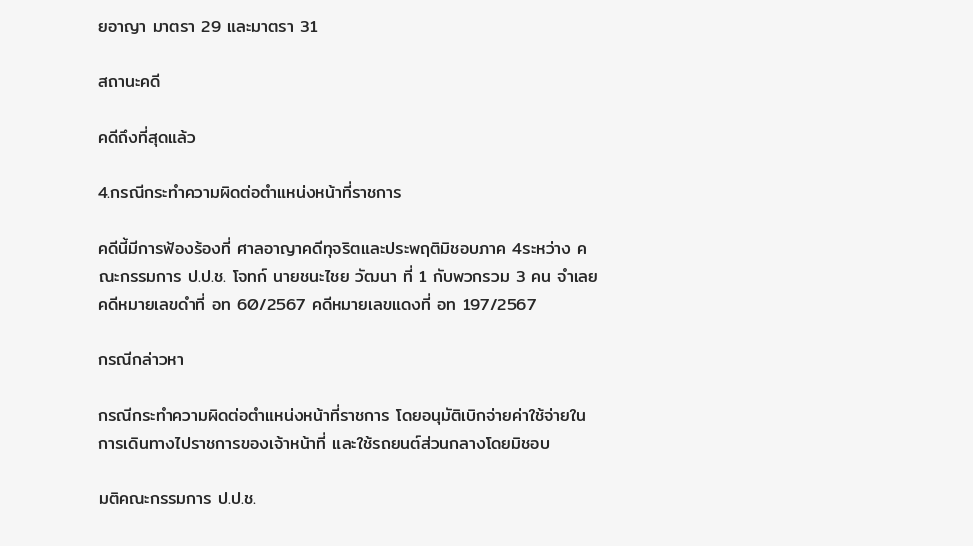ยอาญา มาตรา 29 และมาตรา 31

สถานะคดี

คดีถึงที่สุดแล้ว

4.กรณีกระทำความผิดต่อตำแหน่งหน้าที่ราชการ

คดีนี้มีการฟ้องร้องที่ ศาลอาญาคดีทุจริตและประพฤติมิชอบภาค 4ระหว่าง คณะกรรมการ ป.ป.ช. โจทก์ นายชนะไชย วัฒนา ที่ 1 กับพวกรวม 3 คน จำเลย คดีหมายเลขดำที่ อท 60/2567 คดีหมายเลขแดงที่ อท 197/2567

กรณีกล่าวหา

กรณีกระทำความผิดต่อตำแหน่งหน้าที่ราชการ โดยอนุมัติเบิกจ่ายค่าใช้จ่ายในการเดินทางไปราชการของเจ้าหน้าที่ และใช้รถยนต์ส่วนกลางโดยมิชอบ

มติคณะกรรมการ ป.ป.ช.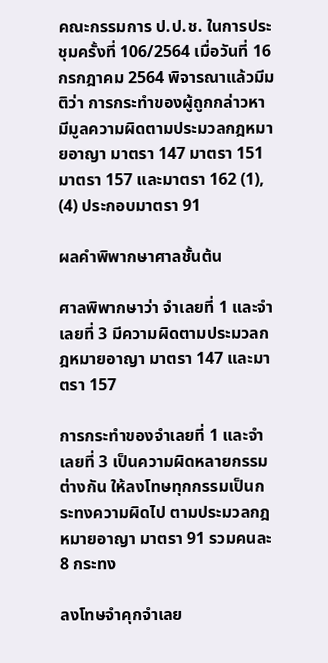คณะกรรมการ ป.ป.ช. ในการประชุมครั้งที่ 106/2564 เมื่อวันที่ 16 กรกฎาคม 2564 พิจารณาแล้วมีมติว่า การกระทำของผู้ถูกกล่าวหามีมูลความผิดตามประมวลกฎหมายอาญา มาตรา 147 มาตรา 151 มาตรา 157 และมาตรา 162 (1), (4) ประกอบมาตรา 91

ผลคำพิพากษาศาลชั้นต้น

ศาลพิพากษาว่า จำเลยที่ 1 และจำเลยที่ 3 มีความผิดตามประมวลกฎหมายอาญา มาตรา 147 และมาตรา 157

การกระทำของจำเลยที่ 1 และจำเลยที่ 3 เป็นความผิดหลายกรรมต่างกัน ให้ลงโทษทุกกรรมเป็นกระทงความผิดไป ตามประมวลกฎหมายอาญา มาตรา 91 รวมคนละ 8 กระทง

ลงโทษจำคุกจำเลย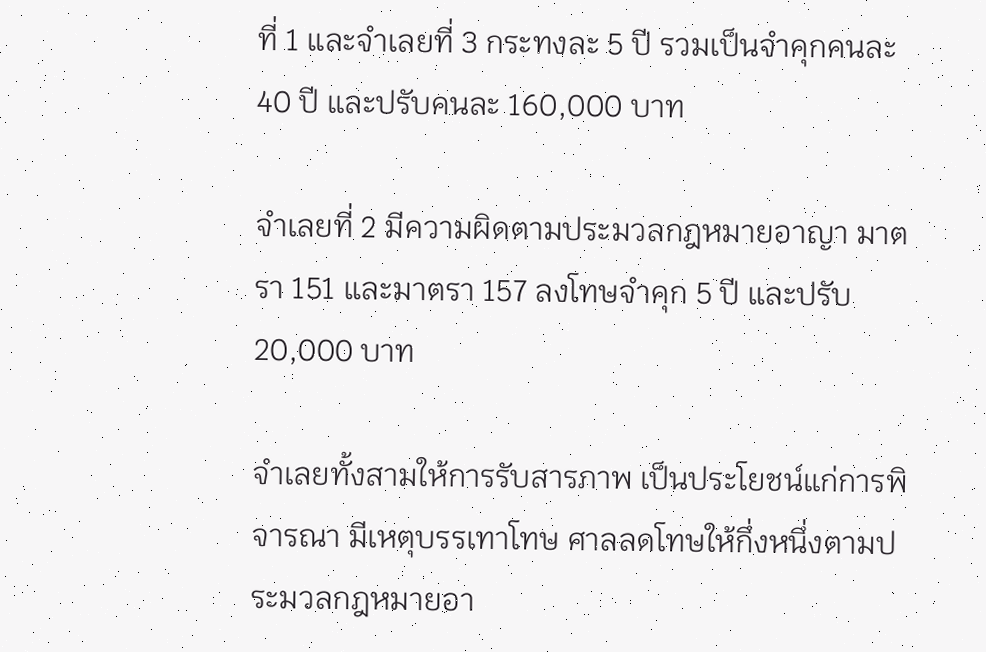ที่ 1 และจำเลยที่ 3 กระทงละ 5 ปี รวมเป็นจำคุกคนละ 40 ปี และปรับคนละ 160,000 บาท

จำเลยที่ 2 มีความผิดตามประมวลกฎหมายอาญา มาตรา 151 และมาตรา 157 ลงโทษจำคุก 5 ปี และปรับ 20,000 บาท

จำเลยทั้งสามให้การรับสารภาพ เป็นประโยชน์แก่การพิจารณา มีเหตุบรรเทาโทษ ศาลลดโทษให้กึ่งหนึ่งตามประมวลกฎหมายอา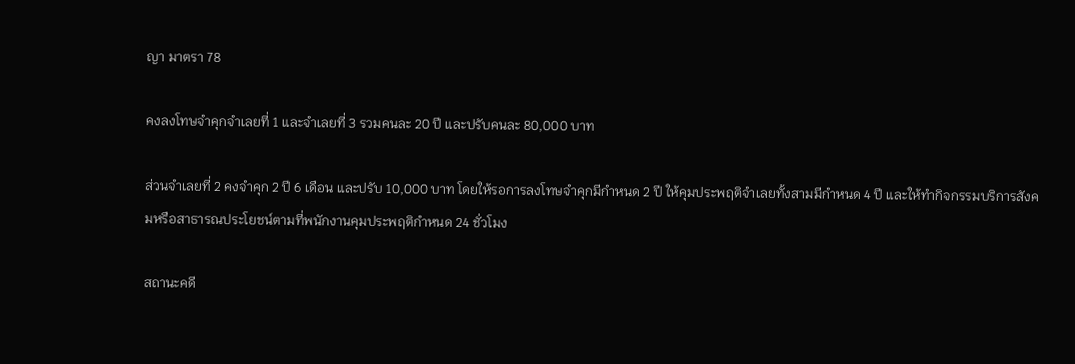ญา มาตรา 78

คงลงโทษจำคุกจำเลยที่ 1 และจำเลยที่ 3 รวมคนละ 20 ปี และปรับคนละ 80,000 บาท

ส่วนจำเลยที่ 2 คงจำคุก 2 ปี 6 เดือน และปรับ 10,000 บาท โดยให้รอการลงโทษจำคุกมีกำหนด 2 ปี ให้คุมประพฤติจำเลยทั้งสามมีกำหนด 4 ปี และให้ทำกิจกรรมบริการสังคมหรือสาธารณประโยชน์ตามที่พนักงานคุมประพฤติกำหนด 24 ชั่วโมง

สถานะคดี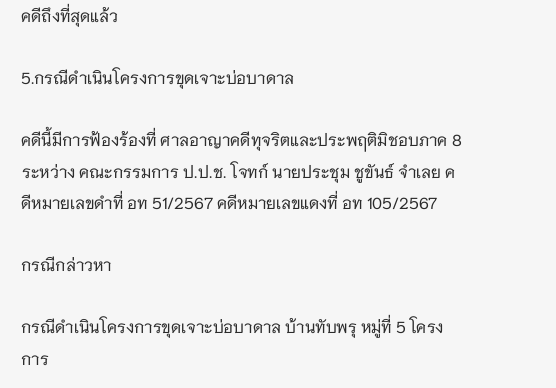คดีถึงที่สุดแล้ว

5.กรณีดำเนินโครงการขุดเจาะบ่อบาดาล

คดีนี้มีการฟ้องร้องที่ ศาลอาญาคดีทุจริตและประพฤติมิชอบภาค 8 ระหว่าง คณะกรรมการ ป.ป.ช. โจทก์ นายประชุม ชูขันธ์ จำเลย คดีหมายเลขดำที่ อท 51/2567 คดีหมายเลขแดงที่ อท 105/2567

กรณีกล่าวหา

กรณีดำเนินโครงการขุดเจาะบ่อบาดาล บ้านทับพรุ หมู่ที่ 5 โครงการ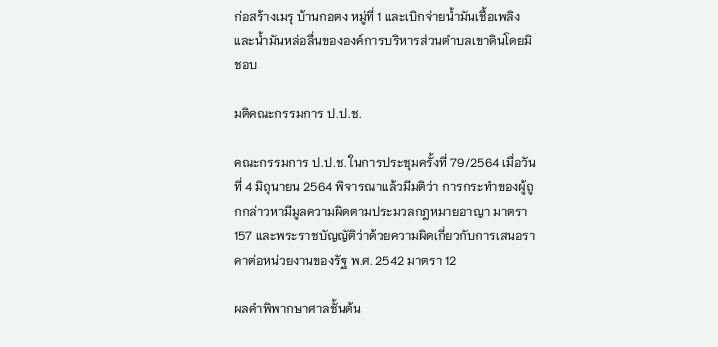ก่อสร้างเมรุ บ้านกอตง หมู่ที่ 1 และเบิกจ่ายน้ำมันเชื้อเพลิงและน้ำมันหล่อลื่นขององค์การบริหารส่วนตำบลเขาดินโดยมิชอบ

มติคณะกรรมการ ป.ป.ช.

คณะกรรมการ ป.ป.ช. ในการประชุมครั้งที่ 79/2564 เมื่อวันที่ 4 มิถุนายน 2564 พิจารณาแล้วมีมติว่า การกระทำของผู้ถูกกล่าวหามีมูลความผิดตามประมวลกฎหมายอาญา มาตรา 157 และพระราชบัญญัติว่าด้วยความผิดเกี่ยวกับการเสนอราคาต่อหน่วยงานของรัฐ พ.ศ. 2542 มาตรา 12

ผลคำพิพากษาศาลชั้นต้น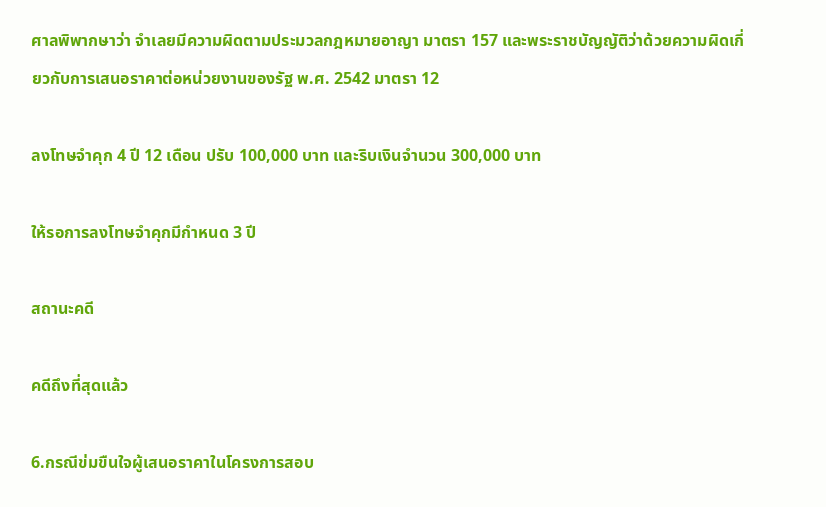ศาลพิพากษาว่า จำเลยมีความผิดตามประมวลกฎหมายอาญา มาตรา 157 และพระราชบัญญัติว่าด้วยความผิดเกี่ยวกับการเสนอราคาต่อหน่วยงานของรัฐ พ.ศ. 2542 มาตรา 12

ลงโทษจำคุก 4 ปี 12 เดือน ปรับ 100,000 บาท และริบเงินจำนวน 300,000 บาท

ให้รอการลงโทษจำคุกมีกำหนด 3 ปี

สถานะคดี

คดีถึงที่สุดแล้ว

6.กรณีข่มขืนใจผู้เสนอราคาในโครงการสอบ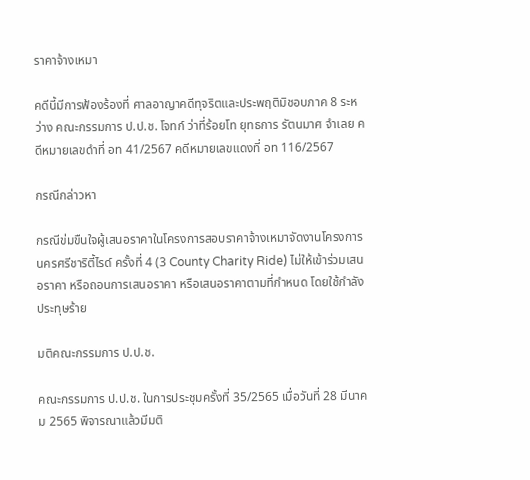ราคาจ้างเหมา

คดีนี้มีการฟ้องร้องที่ ศาลอาญาคดีทุจริตและประพฤติมิชอบภาค 8 ระหว่าง คณะกรรมการ ป.ป.ช. โจทก์ ว่าที่ร้อยโท ยุทธการ รัตนมาศ จำเลย คดีหมายเลขดำที่ อท 41/2567 คดีหมายเลขแดงที่ อท 116/2567

กรณีกล่าวหา

กรณีข่มขืนใจผู้เสนอราคาในโครงการสอบราคาจ้างเหมาจัดงานโครงการนครศรีชาริตี้ไรด์ ครั้งที่ 4 (3 County Charity Ride) ไม่ให้เข้าร่วมเสนอราคา หรือถอนการเสนอราคา หรือเสนอราคาตามที่กำหนด โดยใช้กำลังประทุษร้าย

มติคณะกรรมการ ป.ป.ช.

คณะกรรมการ ป.ป.ช. ในการประชุมครั้งที่ 35/2565 เมื่อวันที่ 28 มีนาคม 2565 พิจารณาแล้วมีมติ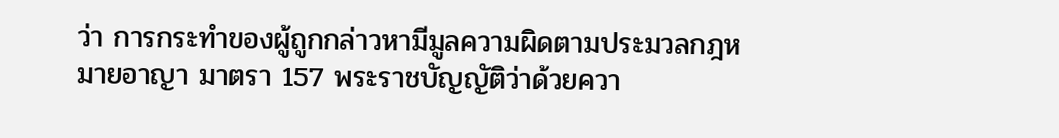ว่า การกระทำของผู้ถูกกล่าวหามีมูลความผิดตามประมวลกฎหมายอาญา มาตรา 157 พระราชบัญญัติว่าด้วยควา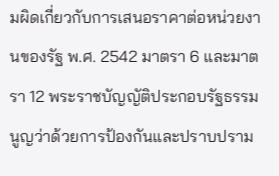มผิดเกี่ยวกับการเสนอราคาต่อหน่วยงานของรัฐ พ.ศ. 2542 มาตรา 6 และมาตรา 12 พระราชบัญญัติประกอบรัฐธรรมนูญว่าด้วยการป้องกันและปราบปราม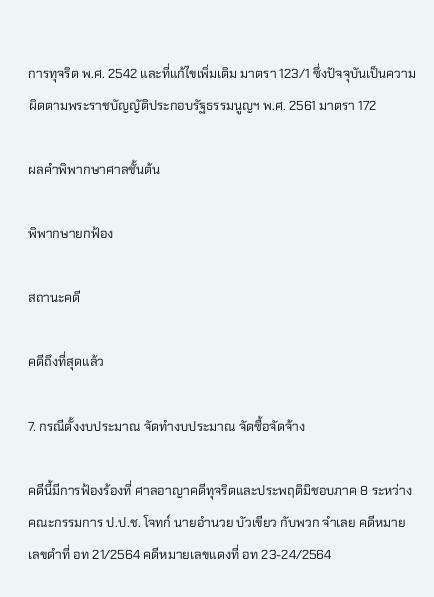การทุจริต พ.ศ. 2542 และที่แก้ไขเพิ่มเติม มาตรา 123/1 ซึ่งปัจจุบันเป็นความผิดตามพระราชบัญญัติประกอบรัฐธรรมนูญฯ พ.ศ. 2561 มาตรา 172

ผลคำพิพากษาศาลชั้นต้น

พิพากษายกฟ้อง

สถานะคดี

คดีถึงที่สุดแล้ว

7. กรณีตั้งงบประมาณ จัดทำงบประมาณ จัดซื้อจัดจ้าง

คดีนี้มีการฟ้องร้องที่ ศาลอาญาคดีทุจริตและประพฤติมิชอบภาค 8 ระหว่าง คณะกรรมการ ป.ป.ช. โจทก์ นายอำนวย บัวเขียว กับพวก จำเลย คดีหมายเลขดำที่ อท 21/2564 คดีหมายเลขแดงที่ อท 23-24/2564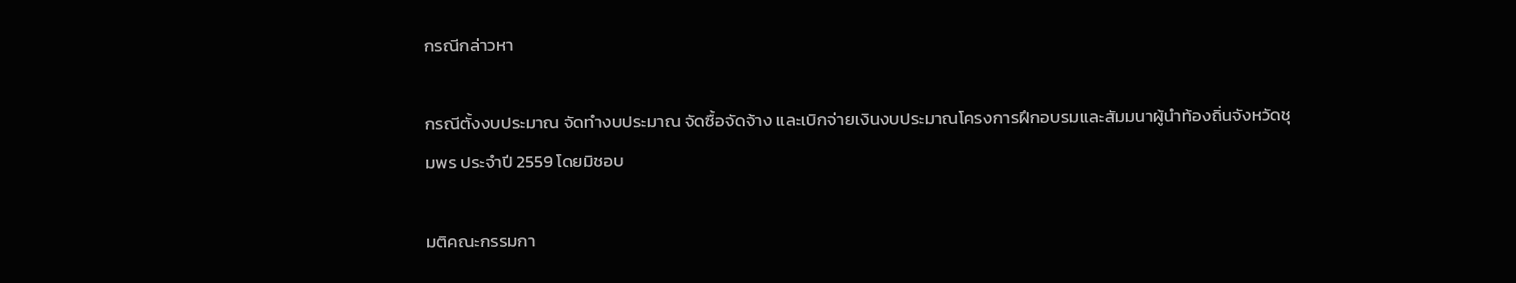กรณีกล่าวหา

กรณีตั้งงบประมาณ จัดทำงบประมาณ จัดซื้อจัดจ้าง และเบิกจ่ายเงินงบประมาณโครงการฝึกอบรมและสัมมนาผู้นำท้องถิ่นจังหวัดชุมพร ประจำปี 2559 โดยมิชอบ

มติคณะกรรมกา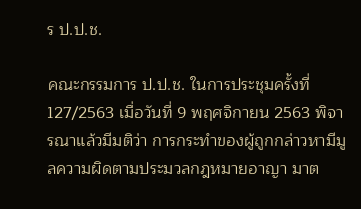ร ป.ป.ช.

คณะกรรมการ ป.ป.ช. ในการประชุมครั้งที่ 127/2563 เมื่อวันที่ 9 พฤศจิกายน 2563 พิจารณาแล้วมีมติว่า การกระทำของผู้ถูกกล่าวหามีมูลความผิดตามประมวลกฎหมายอาญา มาต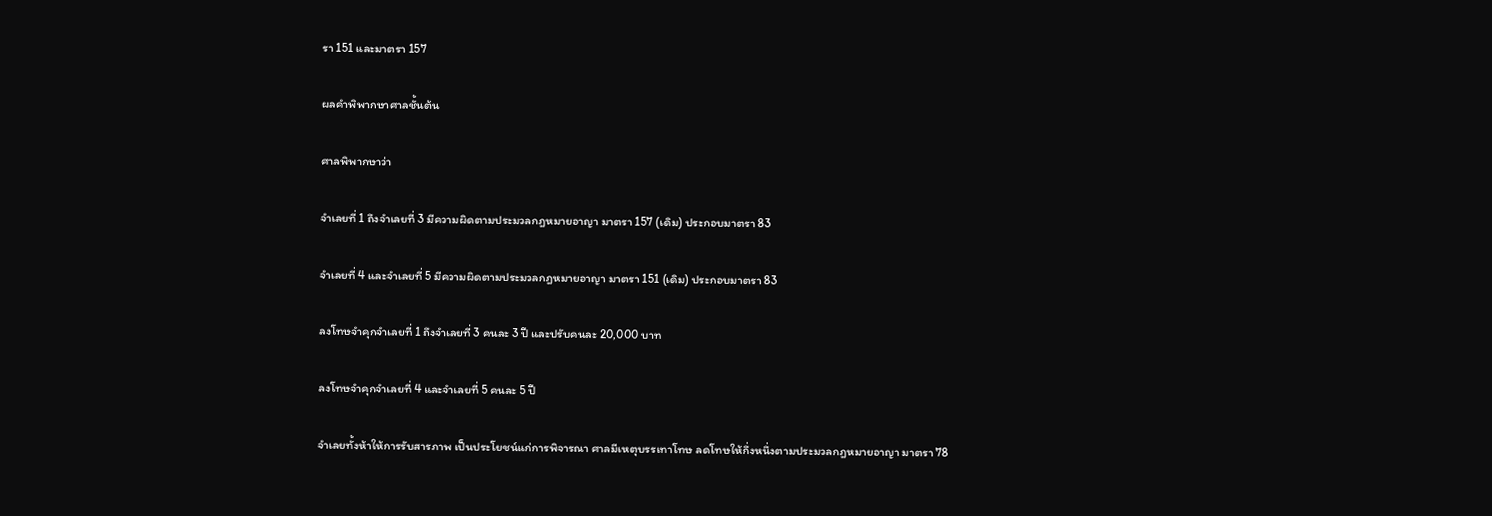รา 151 และมาตรา 157

ผลคำพิพากษาศาลชั้นต้น

ศาลพิพากษาว่า

จำเลยที่ 1 ถึงจำเลยที่ 3 มีความผิดตามประมวลกฎหมายอาญา มาตรา 157 (เดิม) ประกอบมาตรา 83

จำเลยที่ 4 และจำเลยที่ 5 มีความผิดตามประมวลกฎหมายอาญา มาตรา 151 (เดิม) ประกอบมาตรา 83

ลงโทษจำคุกจำเลยที่ 1 ถึงจำเลยที่ 3 คนละ 3 ปี และปรับคนละ 20,000 บาท

ลงโทษจำคุกจำเลยที่ 4 และจำเลยที่ 5 คนละ 5 ปี

จำเลยทั้งห้าให้การรับสารภาพ เป็นประโยชน์แก่การพิจารณา ศาลมีเหตุบรรเทาโทษ ลดโทษให้กึ่งหนึ่งตามประมวลกฎหมายอาญา มาตรา 78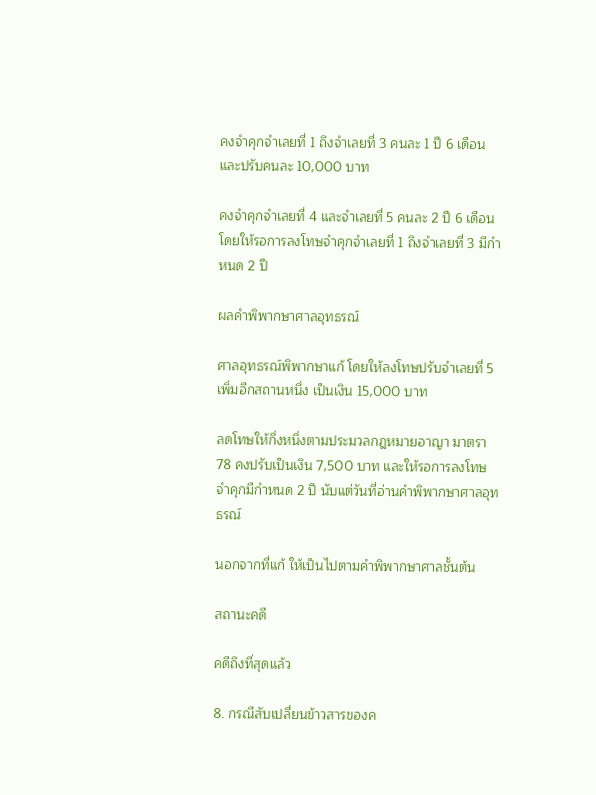คงจำคุกจำเลยที่ 1 ถึงจำเลยที่ 3 คนละ 1 ปี 6 เดือน และปรับคนละ 10,000 บาท

คงจำคุกจำเลยที่ 4 และจำเลยที่ 5 คนละ 2 ปี 6 เดือน โดยให้รอการลงโทษจำคุกจำเลยที่ 1 ถึงจำเลยที่ 3 มีกำหนด 2 ปี

ผลคำพิพากษาศาลอุทธรณ์

ศาลอุทธรณ์พิพากษาแก้ โดยให้ลงโทษปรับจำเลยที่ 5 เพิ่มอีกสถานหนึ่ง เป็นเงิน 15,000 บาท

ลดโทษให้กึ่งหนึ่งตามประมวลกฎหมายอาญา มาตรา 78 คงปรับเป็นเงิน 7,500 บาท และให้รอการลงโทษจำคุกมีกำหนด 2 ปี นับแต่วันที่อ่านคำพิพากษาศาลอุทธรณ์

นอกจากที่แก้ ให้เป็นไปตามคำพิพากษาศาลชั้นต้น

สถานะคดี

คดีถึงที่สุดแล้ว

8. กรณีสับเปลี่ยนข้าวสารของค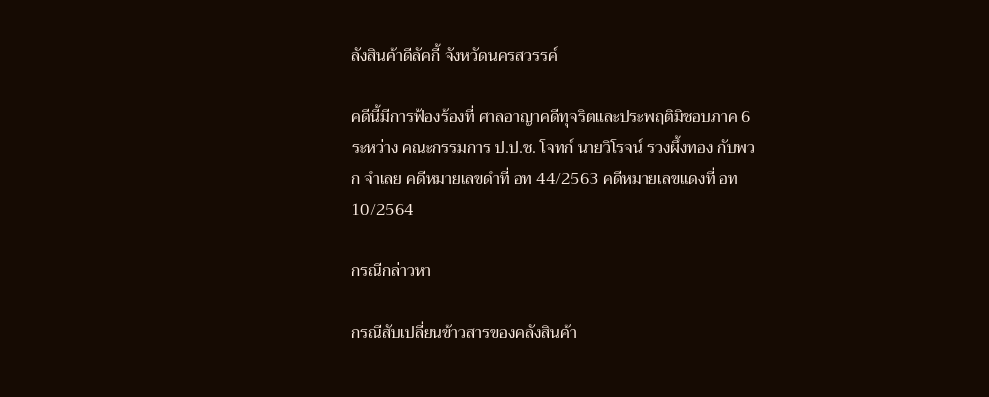ลังสินค้าดีลัคกี้ จังหวัดนครสวรรค์

คดีนี้มีการฟ้องร้องที่ ศาลอาญาคดีทุจริตและประพฤติมิชอบภาค 6 ระหว่าง คณะกรรมการ ป.ป.ช. โจทก์ นายวิโรจน์ รวงผึ้งทอง กับพวก จำเลย คดีหมายเลขดำที่ อท 44/2563 คดีหมายเลขแดงที่ อท 10/2564

กรณีกล่าวหา

กรณีสับเปลี่ยนข้าวสารของคลังสินค้า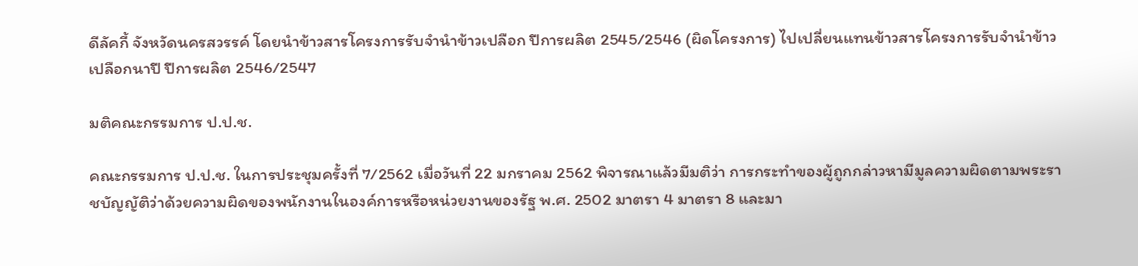ดีลัคกี้ จังหวัดนครสวรรค์ โดยนำข้าวสารโครงการรับจำนำข้าวเปลือก ปีการผลิต 2545/2546 (ผิดโครงการ) ไปเปลี่ยนแทนข้าวสารโครงการรับจำนำข้าวเปลือกนาปี ปีการผลิต 2546/2547

มติคณะกรรมการ ป.ป.ช.

คณะกรรมการ ป.ป.ช. ในการประชุมครั้งที่ 7/2562 เมื่อวันที่ 22 มกราคม 2562 พิจารณาแล้วมีมติว่า การกระทำของผู้ถูกกล่าวหามีมูลความผิดตามพระราชบัญญัติว่าด้วยความผิดของพนักงานในองค์การหรือหน่วยงานของรัฐ พ.ศ. 2502 มาตรา 4 มาตรา 8 และมา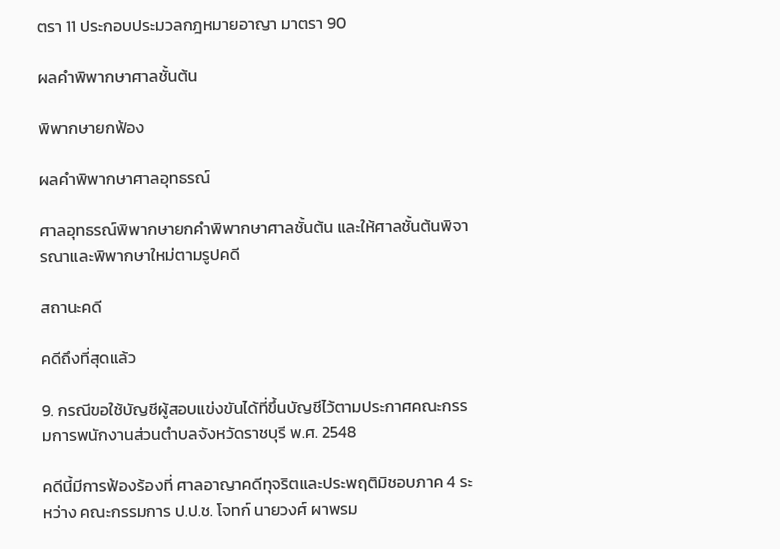ตรา 11 ประกอบประมวลกฎหมายอาญา มาตรา 90

ผลคำพิพากษาศาลชั้นต้น

พิพากษายกฟ้อง

ผลคำพิพากษาศาลอุทธรณ์

ศาลอุทธรณ์พิพากษายกคำพิพากษาศาลชั้นต้น และให้ศาลชั้นต้นพิจารณาและพิพากษาใหม่ตามรูปคดี

สถานะคดี

คดีถึงที่สุดแล้ว

9. กรณีขอใช้บัญชีผู้สอบแข่งขันได้ที่ขึ้นบัญชีไว้ตามประกาศคณะกรรมการพนักงานส่วนตำบลจังหวัดราชบุรี พ.ศ. 2548

คดีนี้มีการฟ้องร้องที่ ศาลอาญาคดีทุจริตและประพฤติมิชอบภาค 4 ระหว่าง คณะกรรมการ ป.ป.ช. โจทก์ นายวงศ์ ผาพรม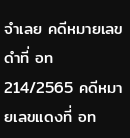จำเลย คดีหมายเลขดำที่ อท 214/2565 คดีหมายเลขแดงที่ อท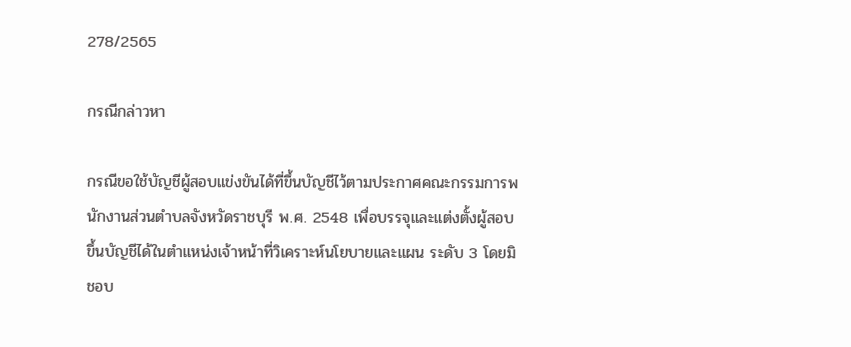278/2565

กรณีกล่าวหา

กรณีขอใช้บัญชีผู้สอบแข่งขันได้ที่ขึ้นบัญชีไว้ตามประกาศคณะกรรมการพนักงานส่วนตำบลจังหวัดราชบุรี พ.ศ. 2548 เพื่อบรรจุและแต่งตั้งผู้สอบขึ้นบัญชีได้ในตำแหน่งเจ้าหน้าที่วิเคราะห์นโยบายและแผน ระดับ 3 โดยมิชอบ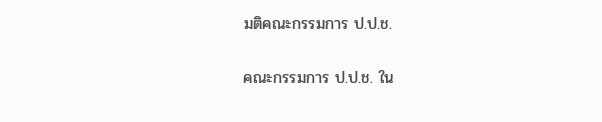มติคณะกรรมการ ป.ป.ช.

คณะกรรมการ ป.ป.ช. ใน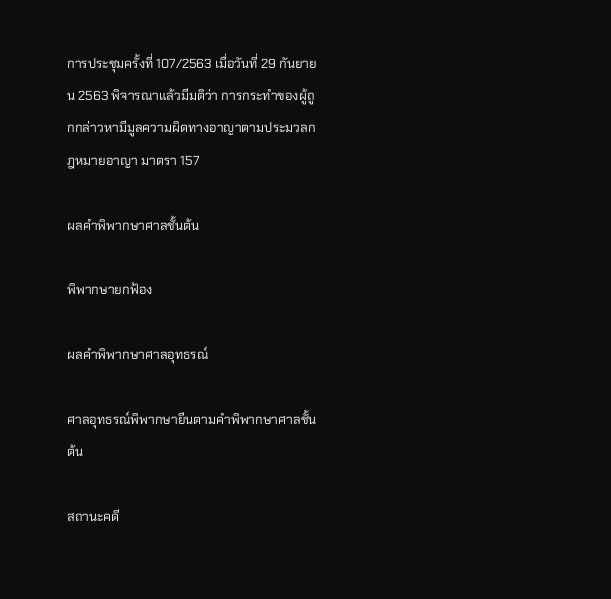การประชุมครั้งที่ 107/2563 เมื่อวันที่ 29 กันยายน 2563 พิจารณาแล้วมีมติว่า การกระทำของผู้ถูกกล่าวหามีมูลความผิดทางอาญาตามประมวลกฎหมายอาญา มาตรา 157

ผลคำพิพากษาศาลชั้นต้น

พิพากษายกฟ้อง

ผลคำพิพากษาศาลอุทธรณ์

ศาลอุทธรณ์พิพากษายืนตามคำพิพากษาศาลชั้นต้น

สถานะคดี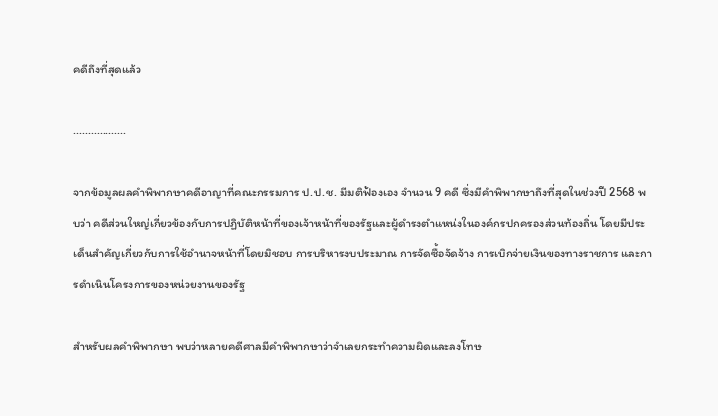คดีถึงที่สุดแล้ว

..................

จากข้อมูลผลคำพิพากษาคดีอาญาที่คณะกรรมการ ป.ป.ช. มีมติฟ้องเอง จำนวน 9 คดี ซึ่งมีคำพิพากษาถึงที่สุดในช่วงปี 2568 พบว่า คดีส่วนใหญ่เกี่ยวข้องกับการปฏิบัติหน้าที่ของเจ้าหน้าที่ของรัฐและผู้ดำรงตำแหน่งในองค์กรปกครองส่วนท้องถิ่น โดยมีประเด็นสำคัญเกี่ยวกับการใช้อำนาจหน้าที่โดยมิชอบ การบริหารงบประมาณ การจัดซื้อจัดจ้าง การเบิกจ่ายเงินของทางราชการ และการดำเนินโครงการของหน่วยงานของรัฐ

สำหรับผลคำพิพากษา พบว่าหลายคดีศาลมีคำพิพากษาว่าจำเลยกระทำความผิดและลงโทษ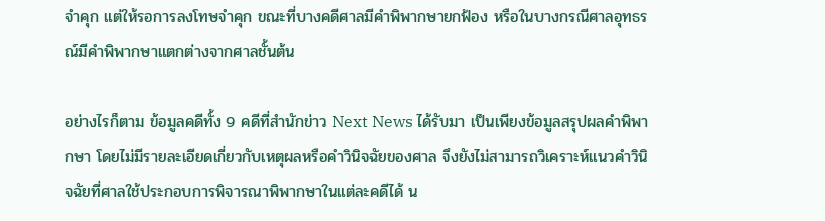จำคุก แต่ให้รอการลงโทษจำคุก ขณะที่บางคดีศาลมีคำพิพากษายกฟ้อง หรือในบางกรณีศาลอุทธรณ์มีคำพิพากษาแตกต่างจากศาลชั้นต้น

อย่างไรก็ตาม ข้อมูลคดีทั้ง 9 คดีที่สำนักข่าว Next News ได้รับมา เป็นเพียงข้อมูลสรุปผลคำพิพากษา โดยไม่มีรายละเอียดเกี่ยวกับเหตุผลหรือคำวินิจฉัยของศาล จึงยังไม่สามารถวิเคราะห์แนวคำวินิจฉัยที่ศาลใช้ประกอบการพิจารณาพิพากษาในแต่ละคดีได้ น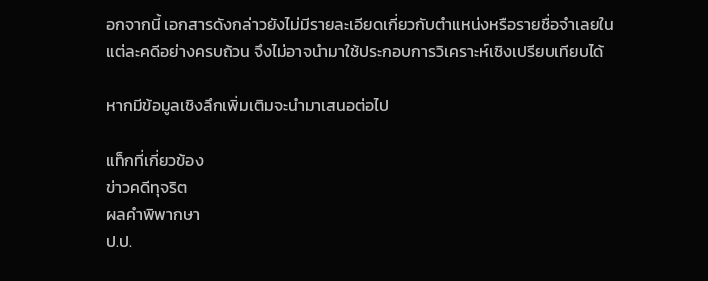อกจากนี้ เอกสารดังกล่าวยังไม่มีรายละเอียดเกี่ยวกับตำแหน่งหรือรายชื่อจำเลยในแต่ละคดีอย่างครบถ้วน จึงไม่อาจนำมาใช้ประกอบการวิเคราะห์เชิงเปรียบเทียบได้

หากมีข้อมูลเชิงลึกเพิ่มเติมจะนำมาเสนอต่อไป

แท็กที่เกี่ยวข้อง
ข่าวคดีทุจริต
ผลคำพิพากษา
ป.ป.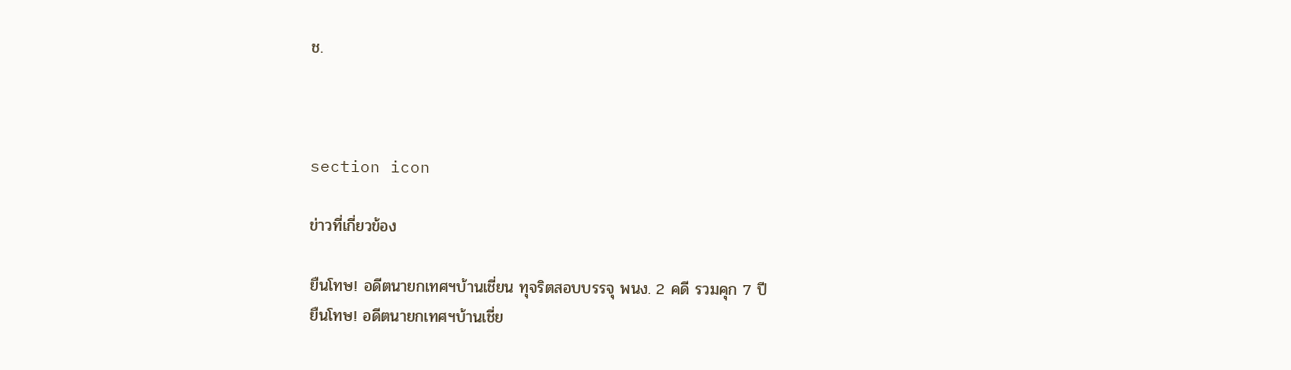ช.



section icon

ข่าวที่เกี่ยวข้อง

ยืนโทษ! อดีตนายกเทศฯบ้านเชี่ยน ทุจริตสอบบรรจุ พนง. 2 คดี รวมคุก 7 ปี
ยืนโทษ! อดีตนายกเทศฯบ้านเชี่ย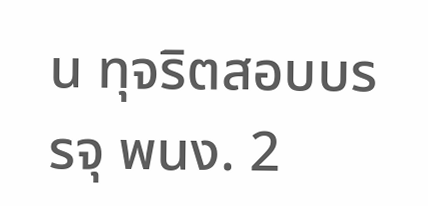น ทุจริตสอบบรรจุ พนง. 2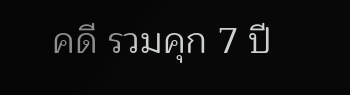คดี รวมคุก 7 ปี